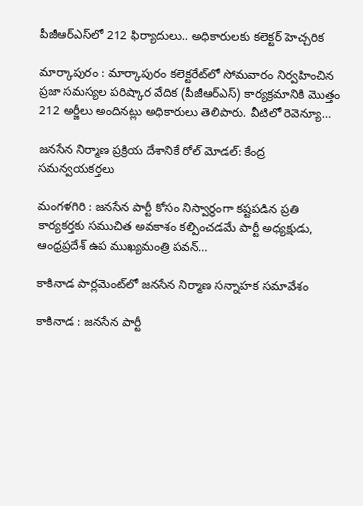పీజీఆర్‌ఎస్‌లో 212 ఫిర్యాదులు.. అధికారులకు కలెక్టర్ హెచ్చరిక

మార్కాపురం : మార్కాపురం కలెక్టరేట్‌లో సోమవారం నిర్వహించిన ప్రజా సమస్యల పరిష్కార వేదిక (పీజీఆర్‌ఎస్) కార్యక్రమానికి మొత్తం 212 అర్జీలు అందినట్లు అధికారులు తెలిపారు. వీటిలో రెవెన్యూ…

జనసేన నిర్మాణ ప్రక్రియ దేశానికే రోల్ మోడల్: కేంద్ర సమన్వయకర్తలు

మంగళగిరి : జనసేన పార్టీ కోసం నిస్వార్థంగా కష్టపడిన ప్రతి కార్యకర్తకు సముచిత అవకాశం కల్పించడమే పార్టీ అధ్యక్షుడు, ఆంధ్రప్రదేశ్ ఉప ముఖ్యమంత్రి పవన్…

కాకినాడ పార్లమెంట్‌లో జనసేన నిర్మాణ సన్నాహక సమావేశం

కాకినాడ : జనసేన పార్టీ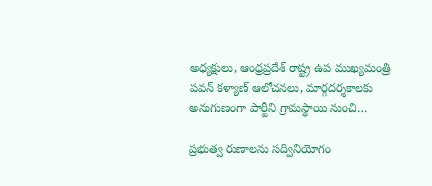అధ్యక్షులు, ఆంధ్రప్రదేశ్ రాష్ట్ర ఉప ముఖ్యమంత్రి పవన్ కళ్యాణ్ ఆలోచనలు, మార్గదర్శకాలకు అనుగుణంగా పార్టీని గ్రామస్థాయి నుంచి…

ప్రభుత్వ రుణాలను సద్వినియోగం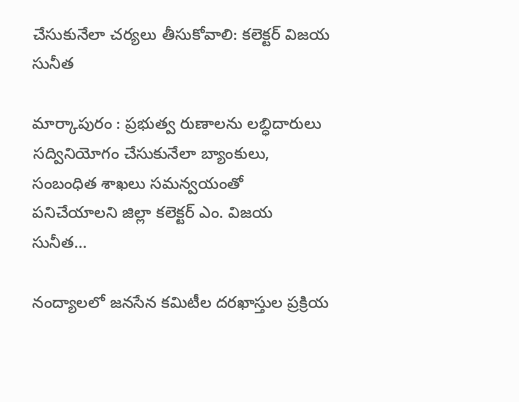చేసుకునేలా చర్యలు తీసుకోవాలి: కలెక్టర్ విజయ సునీత

మార్కాపురం : ప్రభుత్వ రుణాలను లబ్ధిదారులు సద్వినియోగం చేసుకునేలా బ్యాంకులు, సంబంధిత శాఖలు సమన్వయంతో పనిచేయాలని జిల్లా కలెక్టర్ ఎం. విజయ సునీత…

నంద్యాలలో జనసేన కమిటీల దరఖాస్తుల ప్రక్రియ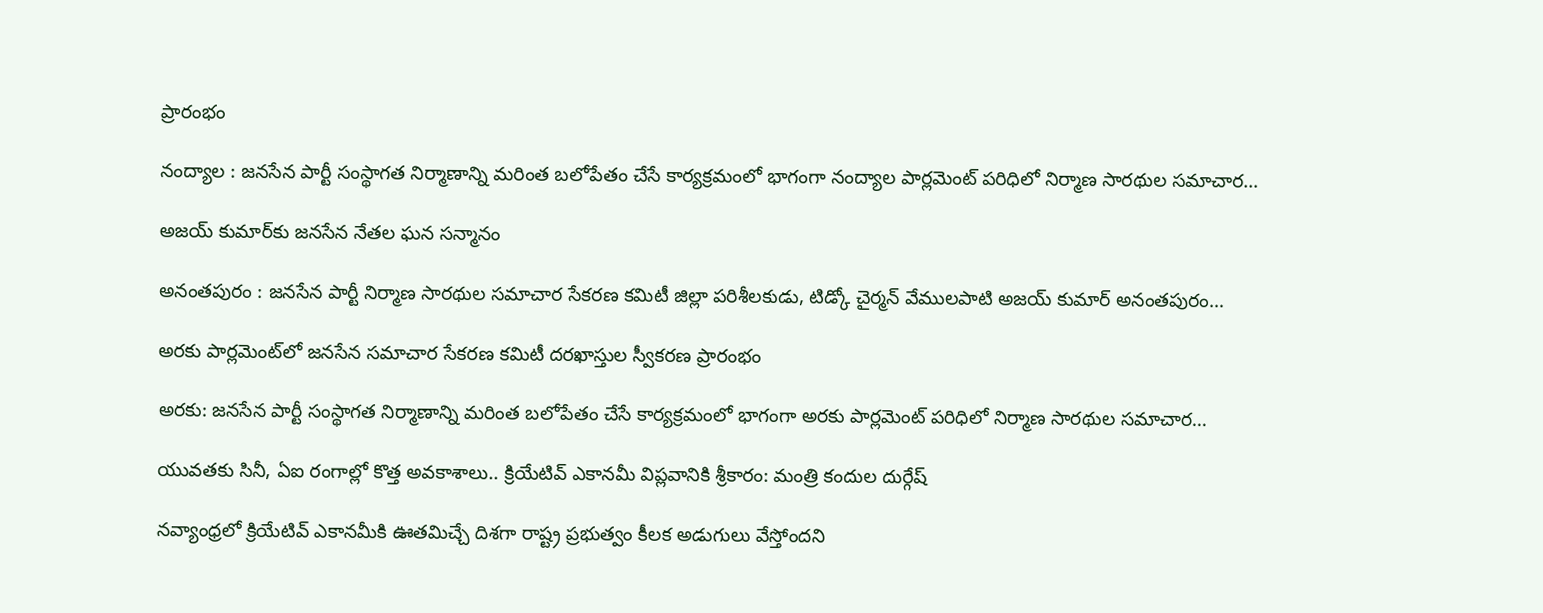ప్రారంభం

నంద్యాల : జనసేన పార్టీ సంస్థాగత నిర్మాణాన్ని మరింత బలోపేతం చేసే కార్యక్రమంలో భాగంగా నంద్యాల పార్లమెంట్ పరిధిలో నిర్మాణ సారథుల సమాచార…

అజయ్ కుమార్‌కు జనసేన నేతల ఘన సన్మానం

అనంతపురం : జనసేన పార్టీ నిర్మాణ సారథుల సమాచార సేకరణ కమిటీ జిల్లా పరిశీలకుడు, టిడ్కో చైర్మన్ వేములపాటి అజయ్ కుమార్ అనంతపురం…

అరకు పార్లమెంట్‌లో జనసేన సమాచార సేకరణ కమిటీ దరఖాస్తుల స్వీకరణ ప్రారంభం

అరకు: జనసేన పార్టీ సంస్థాగత నిర్మాణాన్ని మరింత బలోపేతం చేసే కార్యక్రమంలో భాగంగా అరకు పార్లమెంట్ పరిధిలో నిర్మాణ సారథుల సమాచార…

యువతకు సినీ, ఏఐ రంగాల్లో కొత్త అవకాశాలు.. క్రియేటివ్ ఎకానమీ విప్లవానికి శ్రీకారం: మంత్రి కందుల దుర్గేష్

నవ్యాంధ్రలో క్రియేటివ్ ఎకానమీకి ఊతమిచ్చే దిశగా రాష్ట్ర ప్రభుత్వం కీలక అడుగులు వేస్తోందని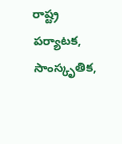రాష్ట్ర పర్యాటక, సాంస్కృతిక,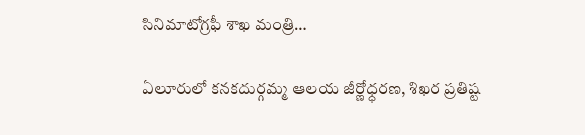సినిమాటోగ్రఫీ శాఖ మంత్రి…

ఏలూరులో కనకదుర్గమ్మ ఆలయ జీర్ణోధ్ధరణ, శిఖర ప్రతిష్ట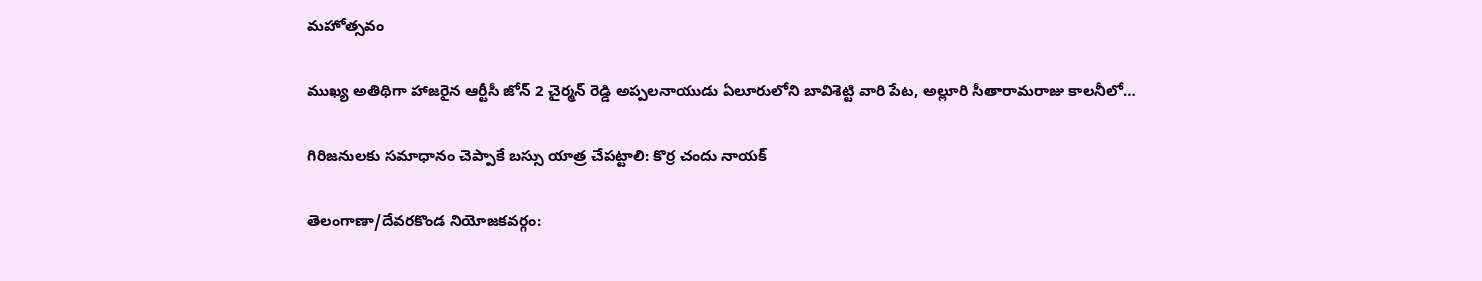మహోత్సవం

ముఖ్య అతిథిగా హాజరైన ఆర్టీసీ జోన్ 2 చైర్మన్ రెడ్డి అప్పలనాయుడు ఏలూరులోని బావిశెట్టి వారి పేట, అల్లూరి సీతారామరాజు కాలనీలో…

గిరిజనులకు సమాధానం చెప్పాకే బస్సు యాత్ర చేపట్టాలి: కొర్ర చందు నాయక్

తెలంగాణా/దేవరకొండ నియోజకవర్గం: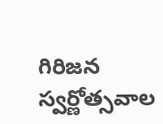గిరిజన స్వర్ణోత్సవాల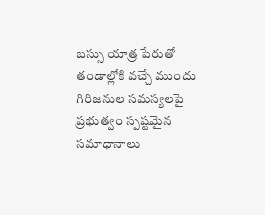బస్సు యాత్ర పేరుతో తండాల్లోకి వచ్చే ముందు గిరిజనుల సమస్యలపై ప్రభుత్వం స్పష్టమైన సమాధానాలు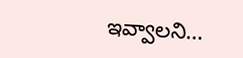ఇవ్వాలని…